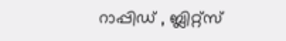റാപ്പിഡ് , ബ്ലിറ്റ്സ്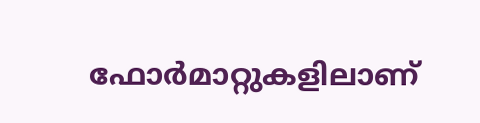ഫോർമാറ്റുകളിലാണ്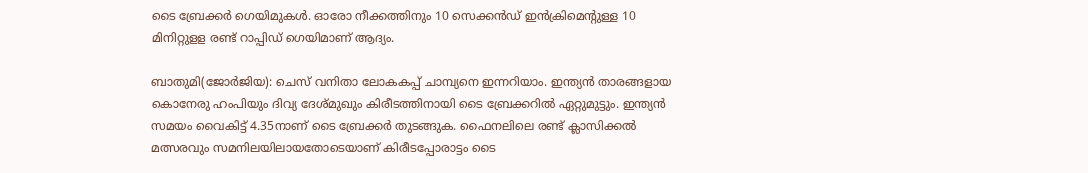ടൈ ബ്രേക്കർ ഗെയിമുകൾ. ഓരോ നീക്കത്തിനും 10 സെക്കൻഡ് ഇൻക്രിമെന്‍റുള്ള 10 മിനിറ്റുളള രണ്ട് റാപ്പിഡ് ഗെയിമാണ് ആദ്യം.

ബാതുമി(ജോര്‍ജിയ): ചെസ് വനിതാ ലോകകപ്പ് ചാമ്പ്യനെ ഇന്നറിയാം. ഇന്ത്യൻ താരങ്ങളായ കൊനേരു ഹംപിയും ദിവ്യ ദേശ്മുഖും കിരീടത്തിനായി ടൈ ബ്രേക്കറിൽ ഏറ്റുമുട്ടും. ഇന്ത്യൻ സമയം വൈകിട്ട് 4.35നാണ് ടൈ ബ്രേക്കർ തുടങ്ങുക. ഫൈനലിലെ രണ്ട് ക്ലാസിക്കൽ മത്സരവും സമനിലയിലായതോടെയാണ് കിരീടപ്പോരാട്ടം ടൈ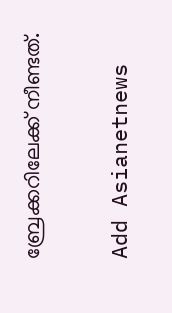ബ്രേക്കറിലേക്ക് നീണ്ടത്.

Add Asianetnews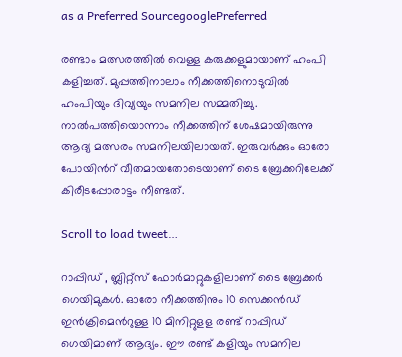as a Preferred SourcegooglePreferred

രണ്ടാം മത്സരത്തിൽ വെള്ള കരുക്കളുമായാണ് ഹംപി കളിച്ചത്. മുപ്പത്തിനാലാം നീക്കത്തിനൊടുവിൽ ഹംപിയും ദിവ്യയും സമനില സമ്മതിച്ചു. നാൽപത്തിയൊന്നാം നീക്കത്തിന് ശേഷമായിരുന്നു ആദ്യ മത്സരം സമനിലയിലായത്. ഇരുവർക്കും ഓരോ പോയിന്‍റ് വീതമായതോടെയാണ് ടൈ ബ്രേക്കറിലേക്ക് കിരീടപ്പോരാട്ടം നീണ്ടത്.

Scroll to load tweet…

റാപ്പിഡ് , ബ്ലിറ്റ്സ് ഫോർമാറ്റുകളിലാണ് ടൈ ബ്രേക്കർ ഗെയിമുകൾ. ഓരോ നീക്കത്തിനും 10 സെക്കൻഡ് ഇൻക്രിമെന്‍റുള്ള 10 മിനിറ്റുളള രണ്ട് റാപ്പിഡ് ഗെയിമാണ് ആദ്യം. ഈ രണ്ട് കളിയും സമനില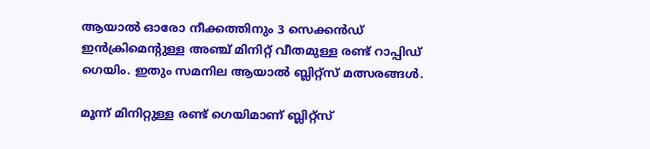ആയാൽ ഓരോ നീക്കത്തിനും 3 സെക്കൻഡ് ഇൻക്രിമെന്‍റുള്ള അഞ്ച് മിനിറ്റ് വീതമുള്ള രണ്ട് റാപ്പിഡ് ഗെയിം. ഇതും സമനില ആയാൽ ബ്ലിറ്റ്സ് മത്സരങ്ങൾ.

മൂന്ന് മിനിറ്റുള്ള രണ്ട് ഗെയിമാണ് ബ്ലിറ്റ്സ്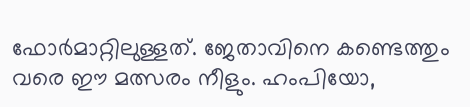ഫോർമാറ്റിലുള്ളത്. ജേതാവിനെ കണ്ടെത്തും വരെ ഈ മത്സരം നീളും. ഹംപിയോ,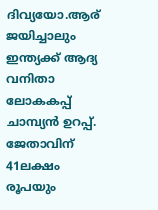ദിവ്യയോ.ആര് ജയിച്ചാലും ഇന്ത്യക്ക് ആദ്യ വനിതാ ലോകകപ്പ് ചാമ്പ്യൻ ഉറപ്പ്. ജേതാവിന് 41ലക്ഷം രൂപയും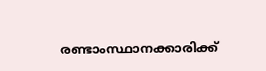രണ്ടാംസ്ഥാനക്കാരിക്ക്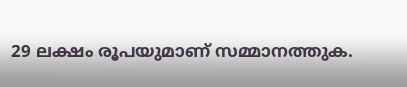29 ലക്ഷം രൂപയുമാണ് സമ്മാനത്തുക.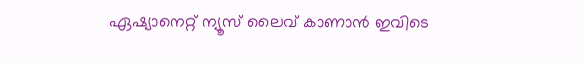ഏഷ്യാനെറ്റ് ന്യൂസ് ലൈവ് കാണാന്‍ ഇവിടെ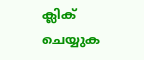ക്ലിക് ചെയ്യുക